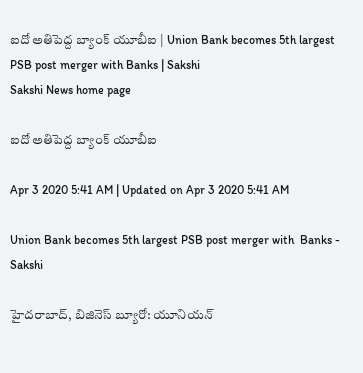ఐదో అతిపెద్ద బ్యాంక్‌ యూబీఐ | Union Bank becomes 5th largest PSB post merger with Banks | Sakshi
Sakshi News home page

ఐదో అతిపెద్ద బ్యాంక్‌ యూబీఐ

Apr 3 2020 5:41 AM | Updated on Apr 3 2020 5:41 AM

Union Bank becomes 5th largest PSB post merger with  Banks - Sakshi

హైదరాబాద్, బిజినెస్‌ బ్యూరో: యూనియన్‌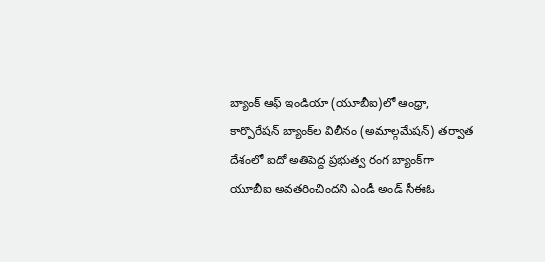బ్యాంక్‌ ఆఫ్‌ ఇండియా (యూబీఐ)లో ఆంధ్రా, కార్పొరేషన్‌ బ్యాంక్‌ల విలీనం (అమాల్గమేషన్‌) తర్వాత దేశంలో ఐదో అతిపెద్ద ప్రభుత్వ రంగ బ్యాంక్‌గా యూబీఐ అవతరించిందని ఎండీ అండ్‌ సీఈఓ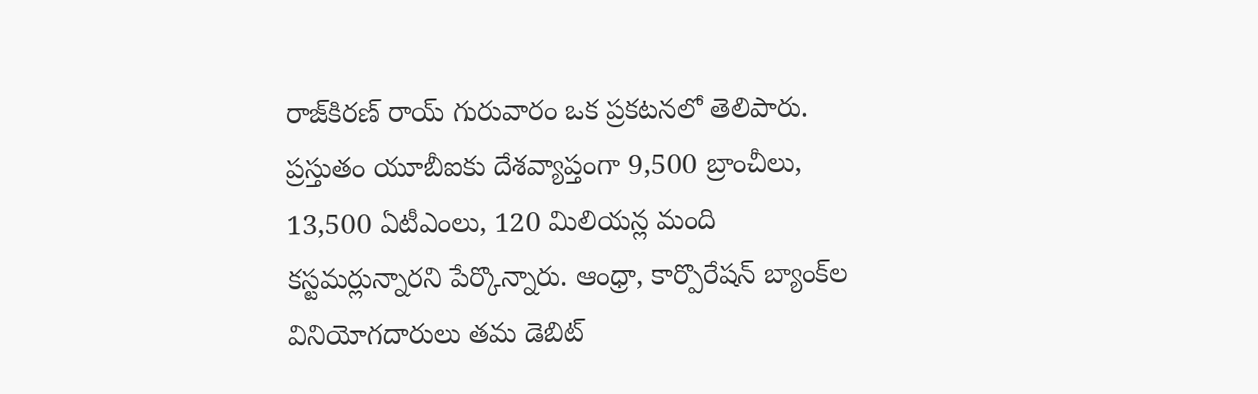రాజ్‌కిరణ్‌ రాయ్‌ గురువారం ఒక ప్రకటనలో తెలిపారు. ప్రస్తుతం యూబీఐకు దేశవ్యాప్తంగా 9,500 బ్రాంచీలు, 13,500 ఏటీఎంలు, 120 మిలియన్ల మంది కస్టమర్లున్నారని పేర్కొన్నారు. ఆంధ్రా, కార్పొరేషన్‌ బ్యాంక్‌ల వినియోగదారులు తమ డెబిట్‌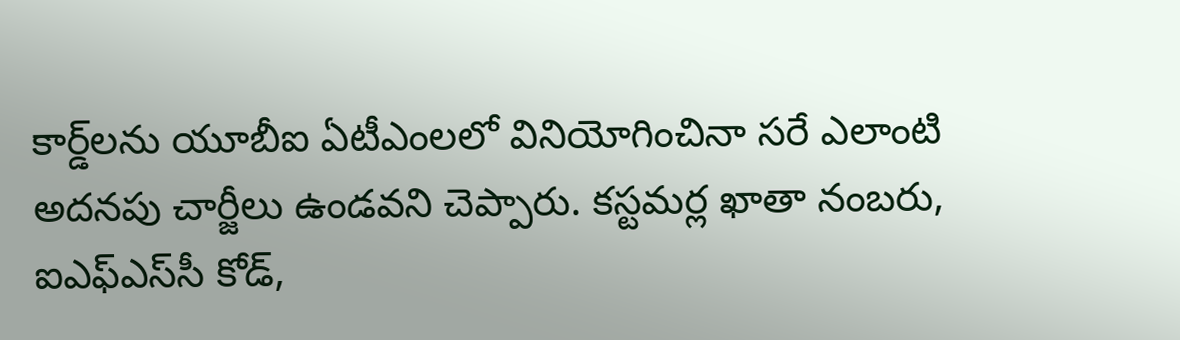కార్డ్‌లను యూబీఐ ఏటీఎంలలో వినియోగించినా సరే ఎలాంటి అదనపు చార్జీలు ఉండవని చెప్పారు. కస్టమర్ల ఖాతా నంబరు, ఐఎఫ్‌ఎస్‌సీ కోడ్,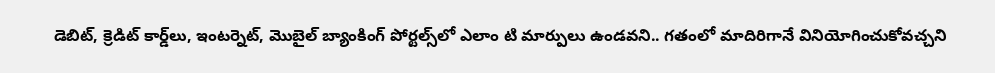డెబిట్, క్రెడిట్‌ కార్డ్‌లు, ఇంటర్నెట్, మొబైల్‌ బ్యాంకింగ్‌ పోర్టల్స్‌లో ఎలాం టి మార్పులు ఉండవని.. గతంలో మాదిరిగానే వినియోగించుకోవచ్చని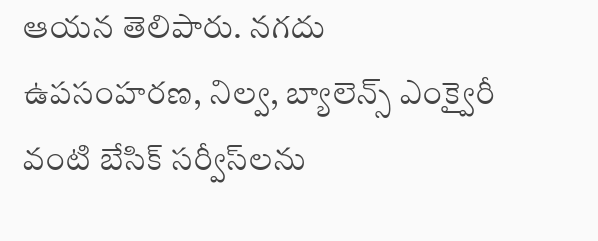ఆయన తెలిపారు. నగదు ఉపసంహరణ, నిల్వ, బ్యాలెన్స్‌ ఎంక్వైరీ వంటి బేసిక్‌ సర్వీస్‌లను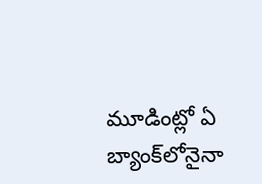మూడింట్లో ఏ బ్యాంక్‌లోనైనా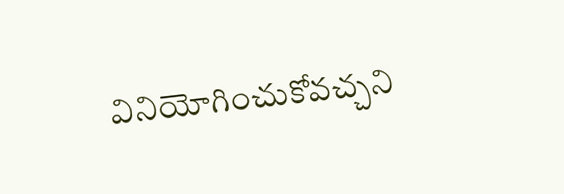వినియోగించుకోవచ్చని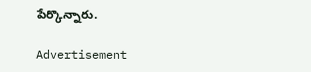పేర్కొన్నారు.

Advertisement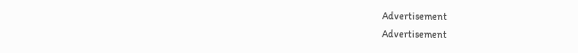Advertisement
Advertisement